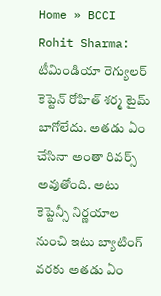Home » BCCI
Rohit Sharma: టీమిండియా రెగ్యులర్ కెప్టెన్ రోహిత్ శర్మ టైమ్ బాగోలేదు. అతడు ఏం చేసినా అంతా రివర్స్ అవుతోంది. అటు కెప్టెన్సీ నిర్ణయాల నుంచి ఇటు బ్యాటింగ్ వరకు అతడు ఏం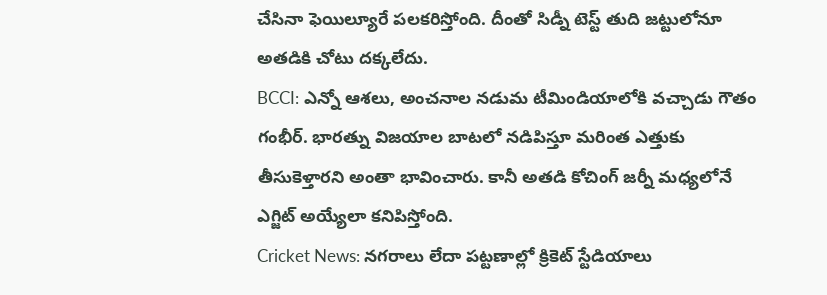చేసినా ఫెయిల్యూరే పలకరిస్తోంది. దీంతో సిడ్నీ టెస్ట్ తుది జట్టులోనూ అతడికి చోటు దక్కలేదు.
BCCI: ఎన్నో ఆశలు, అంచనాల నడుమ టీమిండియాలోకి వచ్చాడు గౌతం గంభీర్. భారత్ను విజయాల బాటలో నడిపిస్తూ మరింత ఎత్తుకు తీసుకెళ్తారని అంతా భావించారు. కానీ అతడి కోచింగ్ జర్నీ మధ్యలోనే ఎగ్జిట్ అయ్యేలా కనిపిస్తోంది.
Cricket News: నగరాలు లేదా పట్టణాల్లో క్రికెట్ స్టేడియాలు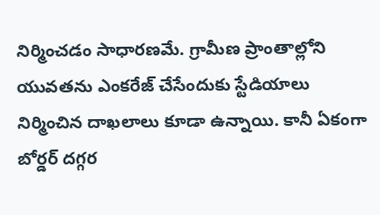నిర్మించడం సాధారణమే. గ్రామీణ ప్రాంతాల్లోని యువతను ఎంకరేజ్ చేసేందుకు స్టేడియాలు నిర్మించిన దాఖలాలు కూడా ఉన్నాయి. కానీ ఏకంగా బోర్డర్ దగ్గర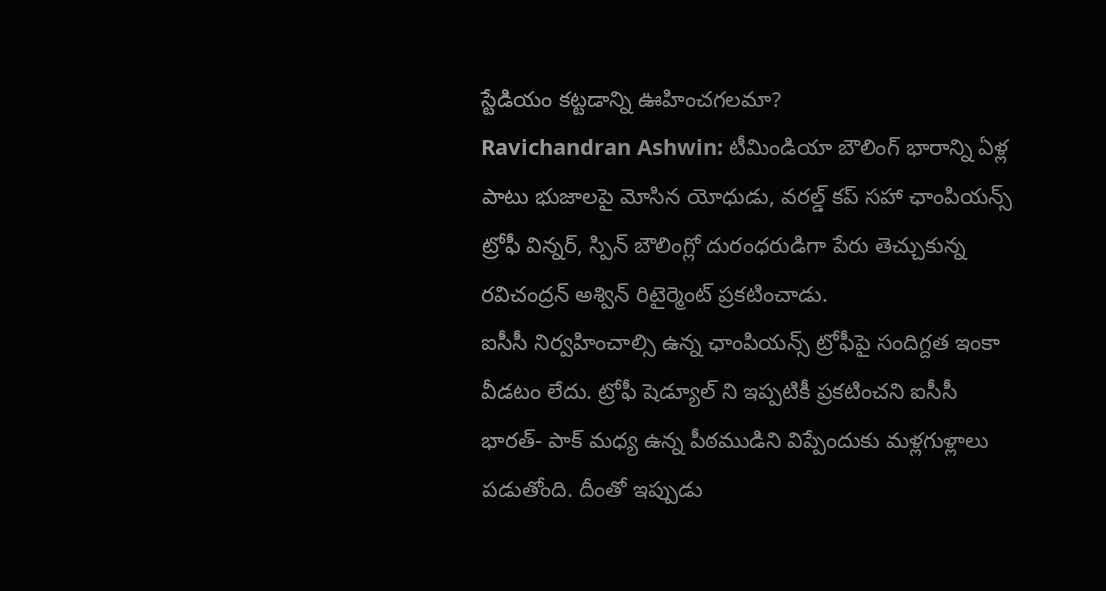స్టేడియం కట్టడాన్ని ఊహించగలమా?
Ravichandran Ashwin: టీమిండియా బౌలింగ్ భారాన్ని ఏళ్ల పాటు భుజాలపై మోసిన యోధుడు, వరల్డ్ కప్ సహా ఛాంపియన్స్ ట్రోఫీ విన్నర్, స్పిన్ బౌలింగ్లో దురంధరుడిగా పేరు తెచ్చుకున్న రవిచంద్రన్ అశ్విన్ రిటైర్మెంట్ ప్రకటించాడు.
ఐసీసీ నిర్వహించాల్సి ఉన్న ఛాంపియన్స్ ట్రోఫీపై సందిగ్దత ఇంకా వీడటం లేదు. ట్రోఫీ షెడ్యూల్ ని ఇప్పటికీ ప్రకటించని ఐసీసీ భారత్- పాక్ మధ్య ఉన్న పీఠముడిని విప్పేందుకు మళ్లగుళ్లాలు పడుతోంది. దీంతో ఇప్పుడు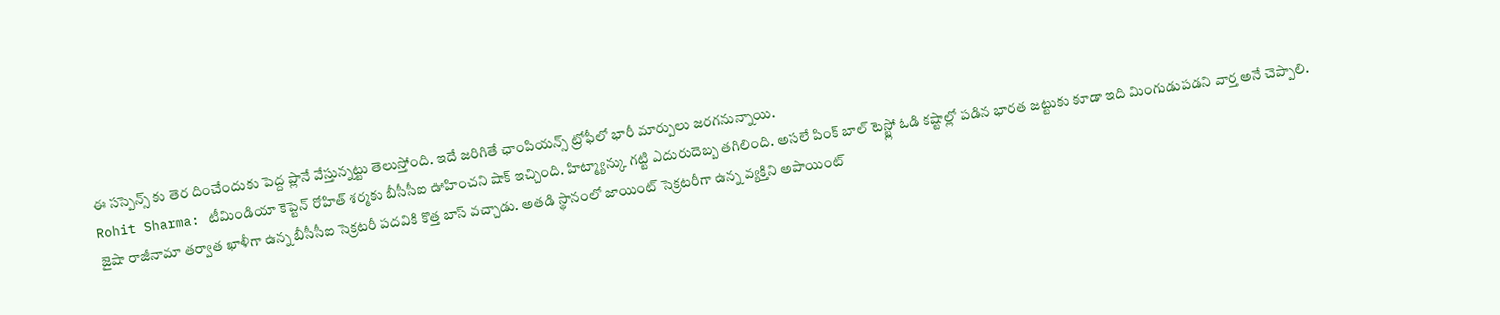ఈ సస్పెన్స్ కు తెర దించేందుకు పెద్ద ప్లానే వేస్తున్నట్టు తెలుస్తోంది. ఇదే జరిగితే ఛాంపియన్స్ ట్రోఫీలో భారీ మార్పులు జరగనున్నాయి.
Rohit Sharma: టీమిండియా కెప్టెన్ రోహిత్ శర్మకు బీసీసీఐ ఊహించని షాక్ ఇచ్చింది. హిట్మ్యాన్కు గట్టి ఎదురుదెబ్బ తగిలింది. అసలే పింక్ బాల్ టెస్ట్లో ఓడి కష్టాల్లో పడిన భారత జట్టుకు కూడా ఇది మింగుడుపడని వార్త అనే చెప్పాలి.
జైషా రాజీనామా తర్వాత ఖాళీగా ఉన్న బీసీసీఐ సెక్రటరీ పదవికి కొత్త బాస్ వచ్చాడు. అతడి స్థానంలో జాయింట్ సెక్రటరీగా ఉన్న వ్యక్తిని అపాయింట్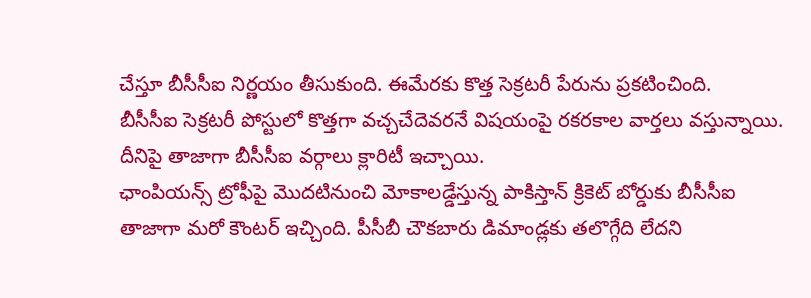చేస్తూ బీసీసీఐ నిర్ణయం తీసుకుంది. ఈమేరకు కొత్త సెక్రటరీ పేరును ప్రకటించింది.
బీసీసీఐ సెక్రటరీ పోస్టులో కొత్తగా వచ్చచేదెవరనే విషయంపై రకరకాల వార్తలు వస్తున్నాయి. దీనిపై తాజాగా బీసీసీఐ వర్గాలు క్లారిటీ ఇచ్చాయి.
ఛాంపియన్స్ ట్రోఫీపై మొదటినుంచి మోకాలడ్డేస్తున్న పాకిస్తాన్ క్రికెట్ బోర్డుకు బీసీసీఐ తాజాగా మరో కౌంటర్ ఇచ్చింది. పీసీబీ చౌకబారు డిమాండ్లకు తలొగ్గేది లేదని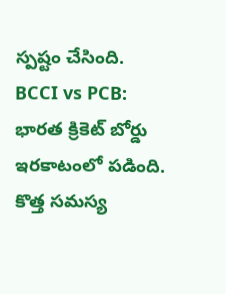స్పష్టం చేసింది.
BCCI vs PCB: భారత క్రికెట్ బోర్డు ఇరకాటంలో పడింది. కొత్త సమస్య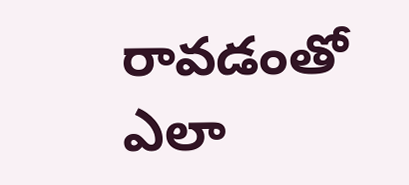రావడంతో ఎలా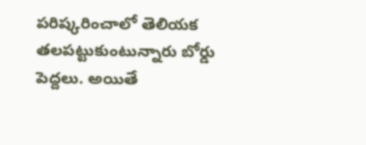పరిష్కరించాలో తెలియక తలపట్టుకుంటున్నారు బోర్డు పెద్దలు. అయితే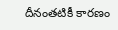దీనంతటికీ కారణం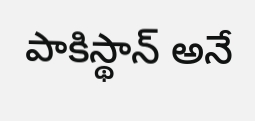పాకిస్థాన్ అనే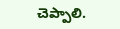చెప్పాలి.